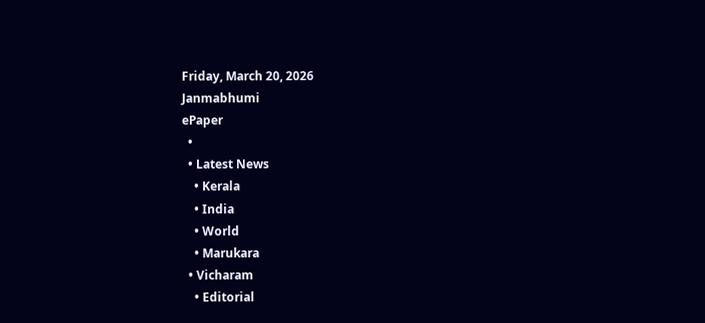Friday, March 20, 2026
Janmabhumi
ePaper
  •
  • Latest News
    • Kerala
    • India
    • World
    • Marukara
  • Vicharam
    • Editorial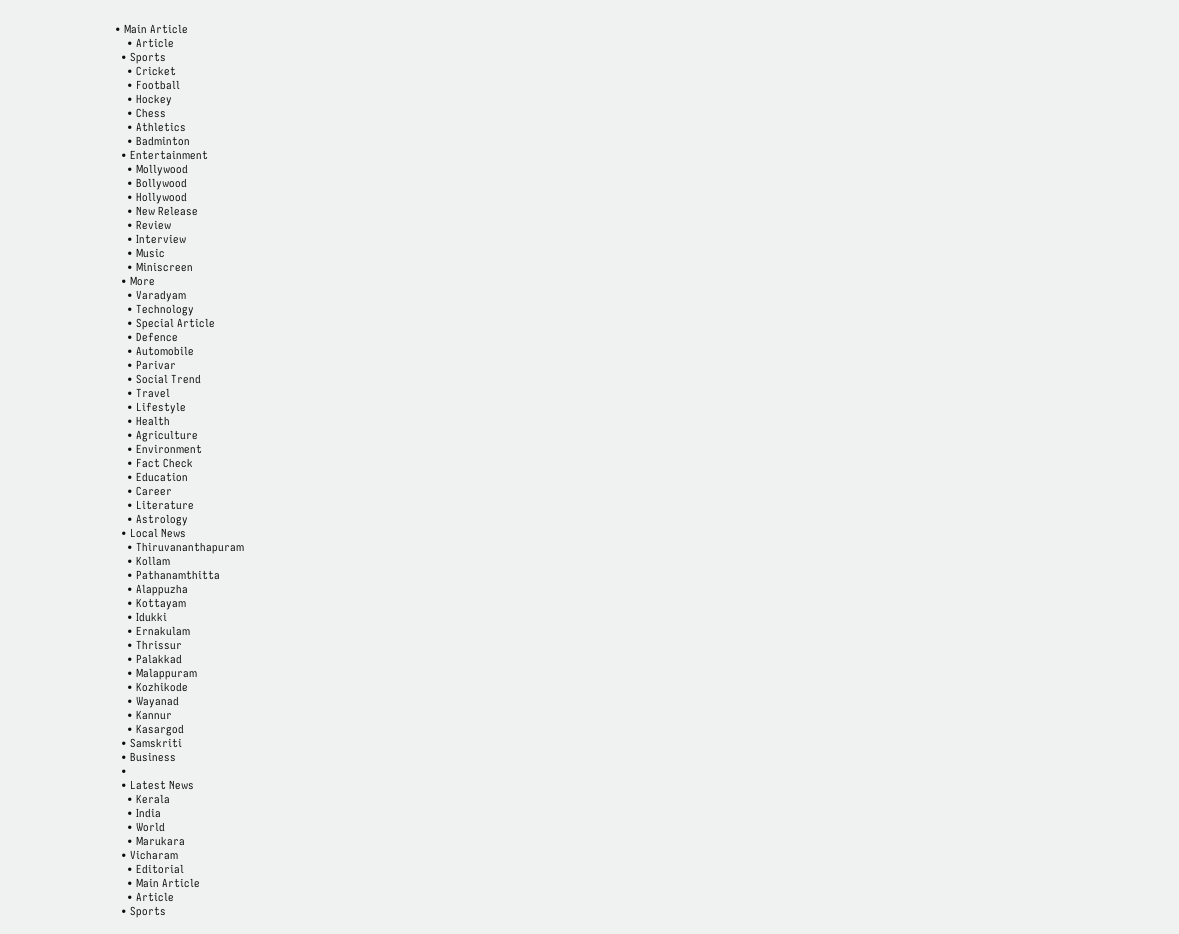• Main Article
    • Article
  • Sports
    • Cricket
    • Football
    • Hockey
    • Chess
    • Athletics
    • Badminton
  • Entertainment
    • Mollywood
    • Bollywood
    • Hollywood
    • New Release
    • Review
    • Interview
    • Music
    • Miniscreen
  • More
    • Varadyam
    • Technology
    • Special Article
    • Defence
    • Automobile
    • Parivar
    • Social Trend
    • Travel
    • Lifestyle
    • Health
    • Agriculture
    • Environment
    • Fact Check
    • Education
    • Career
    • Literature
    • Astrology
  • Local News
    • Thiruvananthapuram
    • Kollam
    • Pathanamthitta
    • Alappuzha
    • Kottayam
    • Idukki
    • Ernakulam
    • Thrissur
    • Palakkad
    • Malappuram
    • Kozhikode
    • Wayanad
    • Kannur
    • Kasargod
  • Samskriti
  • Business
  •
  • Latest News
    • Kerala
    • India
    • World
    • Marukara
  • Vicharam
    • Editorial
    • Main Article
    • Article
  • Sports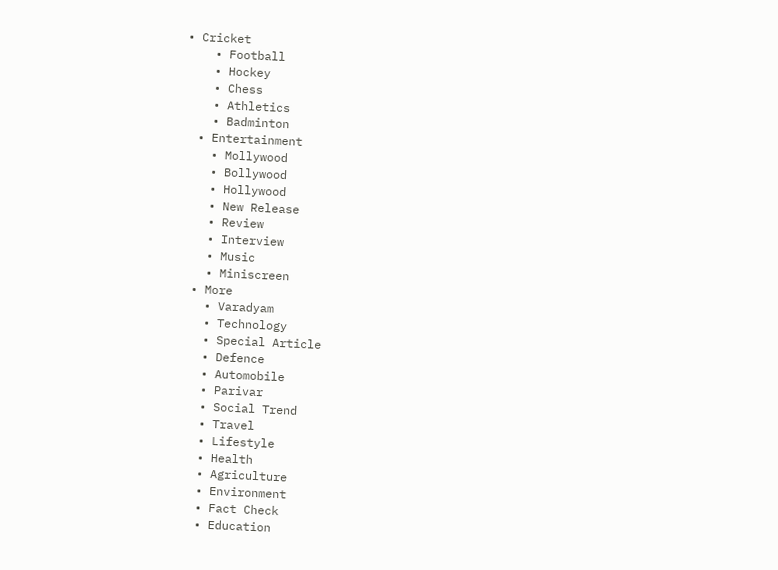• Cricket
    • Football
    • Hockey
    • Chess
    • Athletics
    • Badminton
  • Entertainment
    • Mollywood
    • Bollywood
    • Hollywood
    • New Release
    • Review
    • Interview
    • Music
    • Miniscreen
  • More
    • Varadyam
    • Technology
    • Special Article
    • Defence
    • Automobile
    • Parivar
    • Social Trend
    • Travel
    • Lifestyle
    • Health
    • Agriculture
    • Environment
    • Fact Check
    • Education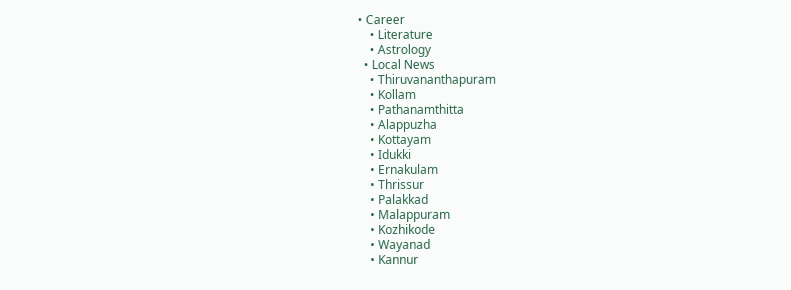• Career
    • Literature
    • Astrology
  • Local News
    • Thiruvananthapuram
    • Kollam
    • Pathanamthitta
    • Alappuzha
    • Kottayam
    • Idukki
    • Ernakulam
    • Thrissur
    • Palakkad
    • Malappuram
    • Kozhikode
    • Wayanad
    • Kannur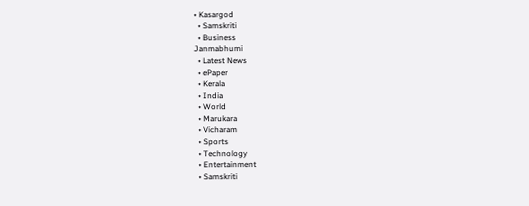• Kasargod
  • Samskriti
  • Business
Janmabhumi
  • Latest News
  • ePaper
  • Kerala
  • India
  • World
  • Marukara
  • Vicharam
  • Sports
  • Technology
  • Entertainment
  • Samskriti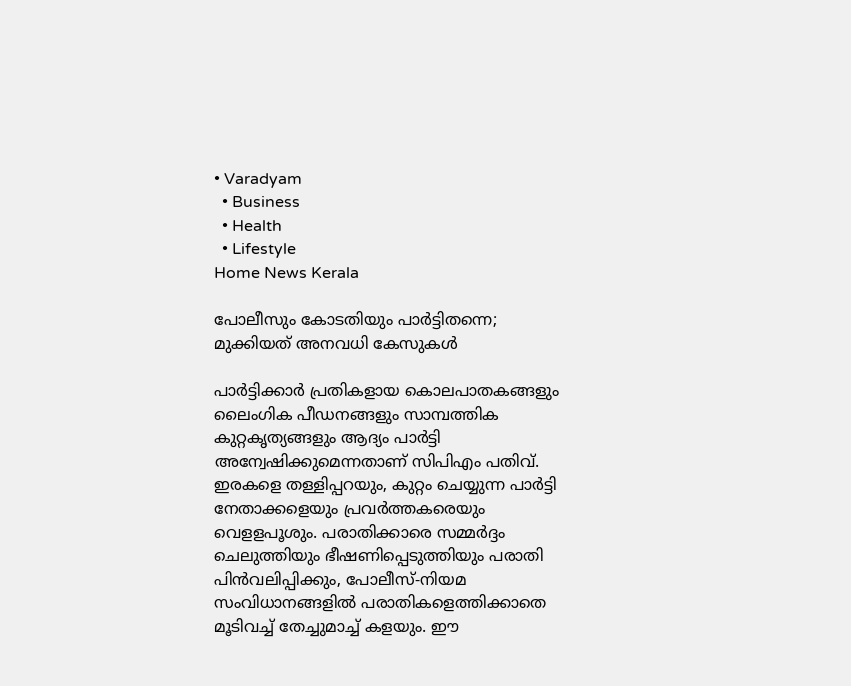• Varadyam
  • Business
  • Health
  • Lifestyle
Home News Kerala

പോലീസും കോടതിയും പാര്‍ട്ടിതന്നെ; മുക്കിയത് അനവധി കേസുകള്‍

പാര്‍ട്ടിക്കാര്‍ പ്രതികളായ കൊലപാതകങ്ങളും ലൈംഗിക പീഡനങ്ങളും സാമ്പത്തിക കുറ്റകൃത്യങ്ങളും ആദ്യം പാര്‍ട്ടി അന്വേഷിക്കുമെന്നതാണ് സിപിഎം പതിവ്. ഇരകളെ തള്ളിപ്പറയും, കുറ്റം ചെയ്യുന്ന പാര്‍ട്ടി നേതാക്കളെയും പ്രവര്‍ത്തകരെയും വെളളപൂശും. പരാതിക്കാരെ സമ്മര്‍ദ്ദം ചെലുത്തിയും ഭീഷണിപ്പെടുത്തിയും പരാതി പിന്‍വലിപ്പിക്കും, പോലീസ്-നിയമ സംവിധാനങ്ങളില്‍ പരാതികളെത്തിക്കാതെ മൂടിവച്ച് തേച്ചുമാച്ച് കളയും. ഈ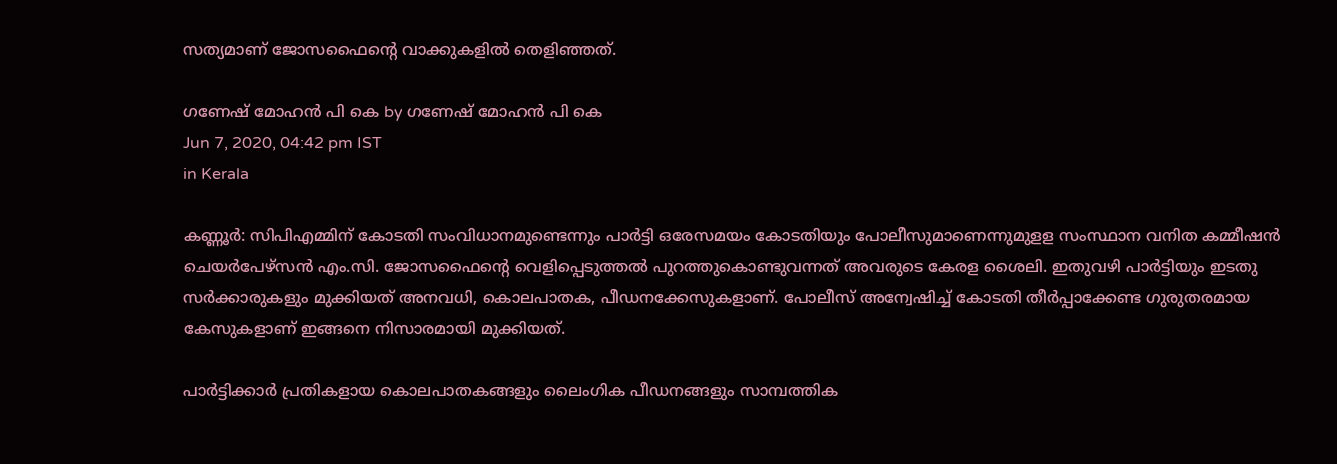സത്യമാണ് ജോസഫൈന്റെ വാക്കുകളില്‍ തെളിഞ്ഞത്.

ഗണേഷ് മോഹന്‍ പി കെ by ഗണേഷ് മോഹന്‍ പി കെ
Jun 7, 2020, 04:42 pm IST
in Kerala

കണ്ണൂര്‍: സിപിഎമ്മിന് കോടതി സംവിധാനമുണ്ടെന്നും പാര്‍ട്ടി ഒരേസമയം കോടതിയും പോലീസുമാണെന്നുമുളള സംസ്ഥാന വനിത കമ്മീഷന്‍ ചെയര്‍പേഴ്‌സന്‍ എം.സി. ജോസഫൈന്റെ വെളിപ്പെടുത്തല്‍ പുറത്തുകൊണ്ടുവന്നത് അവരുടെ കേരള ശൈലി. ഇതുവഴി പാര്‍ട്ടിയും ഇടതു സര്‍ക്കാരുകളും മുക്കിയത് അനവധി, കൊലപാതക, പീഡനക്കേസുകളാണ്. പോലീസ് അന്വേഷിച്ച് കോടതി തീര്‍പ്പാക്കേണ്ട ഗുരുതരമായ കേസുകളാണ് ഇങ്ങനെ നിസാരമായി മുക്കിയത്.

പാര്‍ട്ടിക്കാര്‍ പ്രതികളായ കൊലപാതകങ്ങളും ലൈംഗിക പീഡനങ്ങളും സാമ്പത്തിക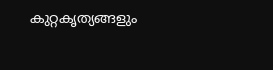കുറ്റകൃത്യങ്ങളും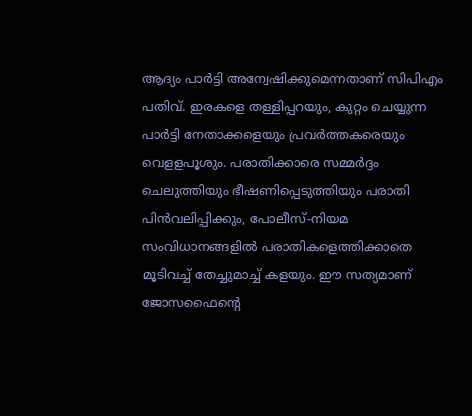ആദ്യം പാര്‍ട്ടി അന്വേഷിക്കുമെന്നതാണ് സിപിഎം പതിവ്. ഇരകളെ തള്ളിപ്പറയും, കുറ്റം ചെയ്യുന്ന പാര്‍ട്ടി നേതാക്കളെയും പ്രവര്‍ത്തകരെയും വെളളപൂശും. പരാതിക്കാരെ സമ്മര്‍ദ്ദം ചെലുത്തിയും ഭീഷണിപ്പെടുത്തിയും പരാതി പിന്‍വലിപ്പിക്കും, പോലീസ്-നിയമ സംവിധാനങ്ങളില്‍ പരാതികളെത്തിക്കാതെ മൂടിവച്ച് തേച്ചുമാച്ച് കളയും. ഈ സത്യമാണ്  ജോസഫൈന്റെ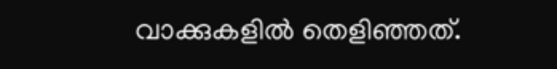വാക്കുകളില്‍ തെളിഞ്ഞത്.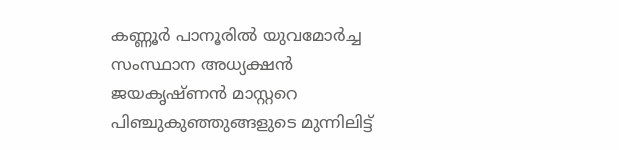കണ്ണൂര്‍ പാനൂരില്‍ യുവമോര്‍ച്ച സംസ്ഥാന അധ്യക്ഷന്‍ ജയകൃഷ്ണന്‍ മാസ്റ്ററെ പിഞ്ചുകുഞ്ഞുങ്ങളുടെ മുന്നിലിട്ട്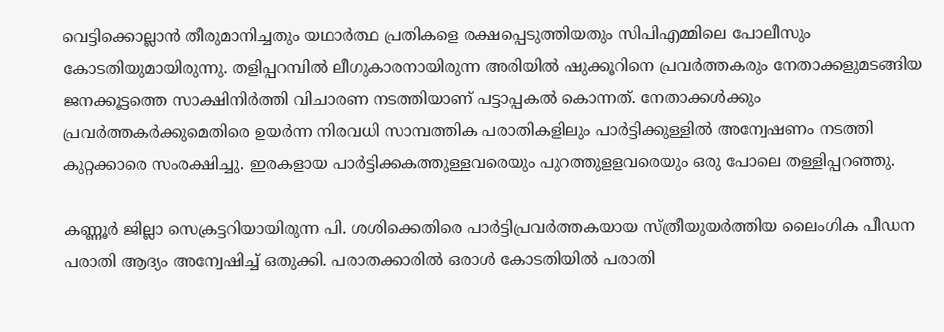വെട്ടിക്കൊല്ലാന്‍ തീരുമാനിച്ചതും യഥാര്‍ത്ഥ പ്രതികളെ രക്ഷപ്പെടുത്തിയതും സിപിഎമ്മിലെ പോലീസും കോടതിയുമായിരുന്നു. തളിപ്പറമ്പില്‍ ലീഗുകാരനായിരുന്ന അരിയില്‍ ഷുക്കൂറിനെ പ്രവര്‍ത്തകരും നേതാക്കളുമടങ്ങിയ ജനക്കൂട്ടത്തെ സാക്ഷിനിര്‍ത്തി വിചാരണ നടത്തിയാണ് പട്ടാപ്പകല്‍ കൊന്നത്. നേതാക്കള്‍ക്കും പ്രവര്‍ത്തകര്‍ക്കുമെതിരെ ഉയര്‍ന്ന നിരവധി സാമ്പത്തിക പരാതികളിലും പാര്‍ട്ടിക്കുള്ളില്‍ അന്വേഷണം നടത്തി കുറ്റക്കാരെ സംരക്ഷിച്ചു. ഇരകളായ പാര്‍ട്ടിക്കകത്തുള്ളവരെയും പുറത്തുളളവരെയും ഒരു പോലെ തള്ളിപ്പറഞ്ഞു.

കണ്ണൂര്‍ ജില്ലാ സെക്രട്ടറിയായിരുന്ന പി. ശശിക്കെതിരെ പാര്‍ട്ടിപ്രവര്‍ത്തകയായ സ്ത്രീയുയര്‍ത്തിയ ലൈംഗിക പീഡന പരാതി ആദ്യം അന്വേഷിച്ച് ഒതുക്കി. പരാതക്കാരില്‍ ഒരാള്‍ കോടതിയില്‍ പരാതി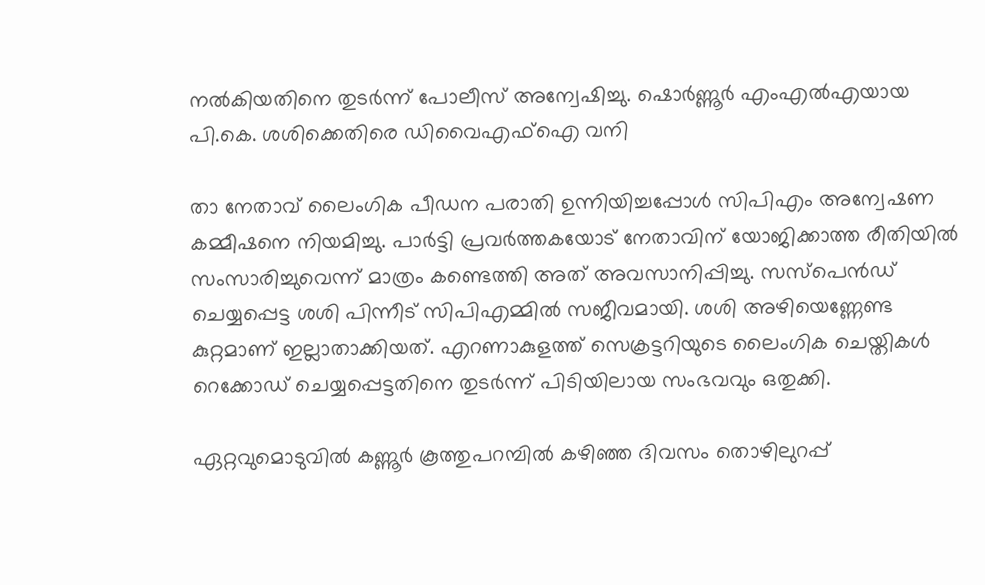നല്‍കിയതിനെ തുടര്‍ന്ന് പോലീസ് അന്വേഷിച്ചു. ഷൊര്‍ണ്ണൂര്‍ എംഎല്‍എയായ പി.കെ. ശശിക്കെതിരെ ഡിവൈഎഫ്‌ഐ വനി

താ നേതാവ് ലൈംഗിക പീഡന പരാതി ഉന്നിയിച്ചപ്പോള്‍ സിപിഎം അന്വേഷണ കമ്മീഷനെ നിയമിച്ചു. പാര്‍ട്ടി പ്രവര്‍ത്തകയോട് നേതാവിന് യോജിക്കാത്ത രീതിയില്‍ സംസാരിച്ചുവെന്ന് മാത്രം കണ്ടെത്തി അത് അവസാനിപ്പിച്ചു. സസ്‌പെന്‍ഡ് ചെയ്യപ്പെട്ട ശശി പിന്നീട് സിപിഎമ്മില്‍ സജീവമായി. ശശി അഴിയെണ്ണേണ്ട കുറ്റമാണ് ഇല്ലാതാക്കിയത്. എറണാകുളത്ത് സെക്രട്ടറിയുടെ ലൈംഗിക ചെയ്തികള്‍  റെക്കോഡ് ചെയ്യപ്പെട്ടതിനെ തുടര്‍ന്ന് പിടിയിലായ സംഭവവും ഒതുക്കി.

ഏറ്റവുമൊടുവില്‍ കണ്ണൂര്‍ കൂത്തുപറമ്പില്‍ കഴിഞ്ഞ ദിവസം തൊഴിലുറപ്പ്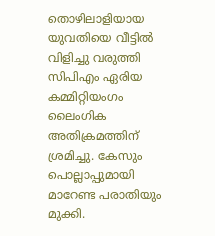തൊഴിലാളിയായ യുവതിയെ വീട്ടില്‍ വിളിച്ചു വരുത്തി സിപിഎം ഏരിയ കമ്മിറ്റിയംഗം ലൈംഗിക അതിക്രമത്തിന് ശ്രമിച്ചു. കേസും പൊല്ലാപ്പുമായി മാറേണ്ട പരാതിയും മുക്കി.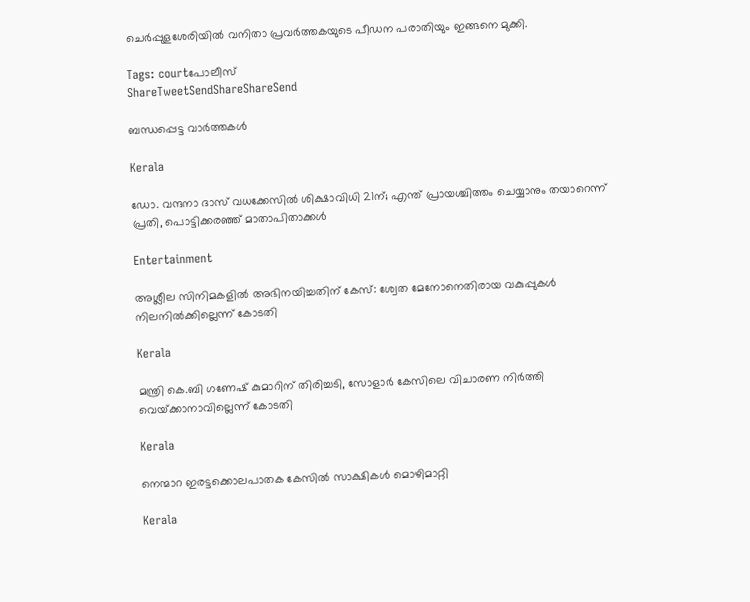ചെര്‍പ്പുളശേരിയില്‍ വനിതാ പ്രവര്‍ത്തകയുടെ പീഡന പരാതിയും ഇങ്ങനെ മുക്കി.

Tags: courtപോലീസ്
ShareTweetSendShareShareSend

ബന്ധപ്പെട്ട വാര്‍ത്തകള്‍

Kerala

ഡോ. വന്ദനാ ദാസ് വധക്കേസിൽ ശിക്ഷാവിധി 21ന്; എന്ത് പ്രായശ്ചിത്തം ചെയ്യാനും തയാറെന്ന് പ്രതി, പൊട്ടിക്കരഞ്ഞ് മാതാപിതാക്കൾ

Entertainment

അശ്ലീല സിനിമകളില്‍ അഭിനയിച്ചതിന് കേസ്: ശ്വേത മേനോനെതിരായ വകുപ്പുകള്‍ നിലനില്‍ക്കില്ലെന്ന് കോടതി

Kerala

മന്ത്രി കെ.ബി ഗണേഷ് കുമാറിന് തിരിച്ചടി, സോളാര്‍ കേസിലെ വിചാരണ നിര്‍ത്തി വെയ്‌ക്കാനാവില്ലെന്ന് കോടതി

Kerala

നെന്മാറ ഇരട്ടക്കൊലപാതക കേസില്‍ സാക്ഷികള്‍ മൊഴിമാറ്റി

Kerala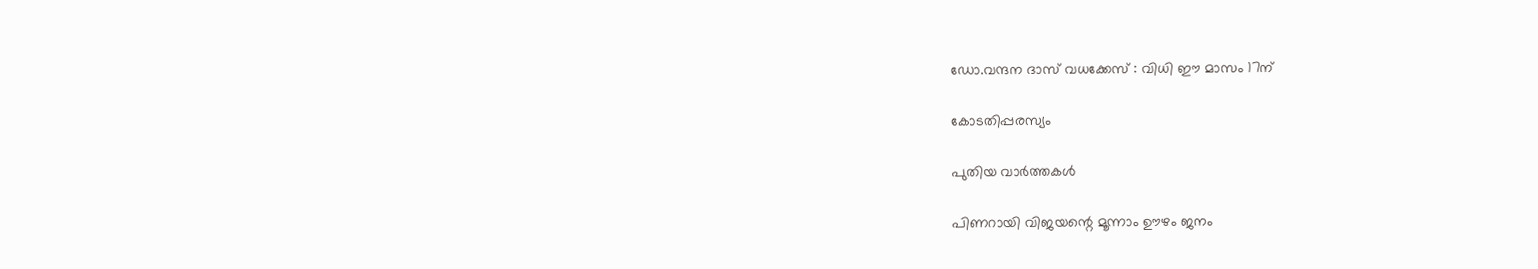ഡോ.വന്ദന ദാസ് വധക്കേസ് : വിധി ഈ മാസം 17ന്

കോടതിപ്പരസ്യം

പുതിയ വാര്‍ത്തകള്‍

പിണറായി വിജയന്റെ മൂന്നാം ഊഴം ജനം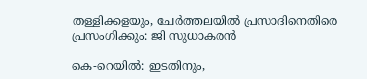തള്ളിക്കളയും, ചേർത്തലയിൽ പ്രസാദിനെതിരെ പ്രസംഗിക്കും: ജി സുധാകരൻ

കെ-റെയില്‍: ഇടതിനും,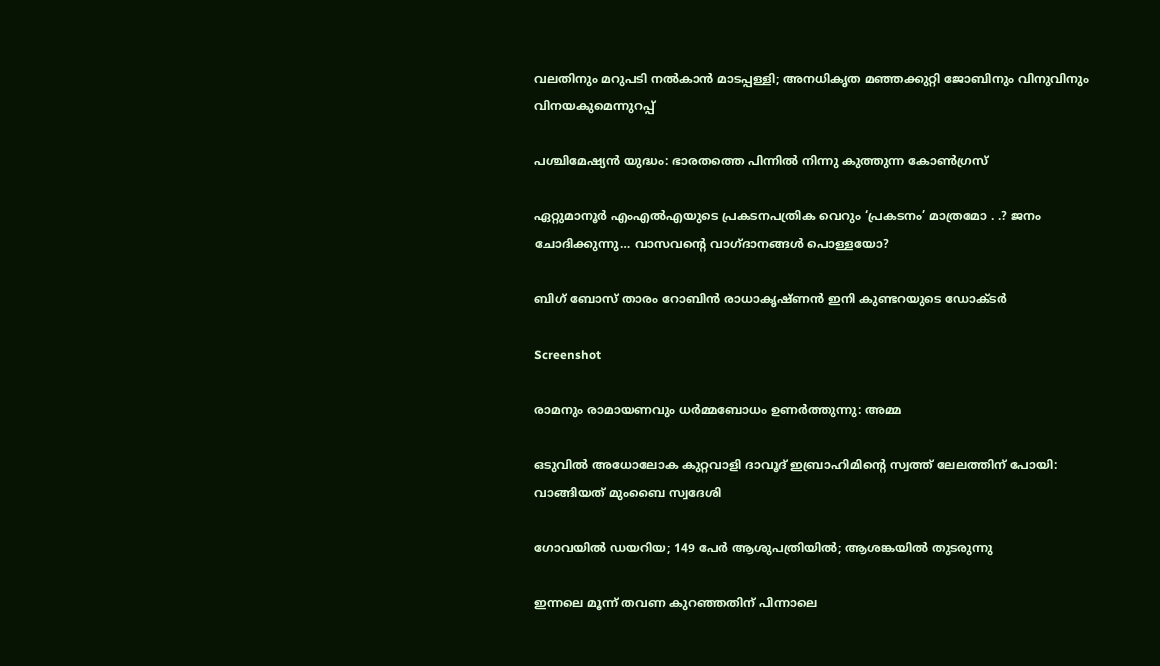വലതിനും മറുപടി നല്‍കാന്‍ മാടപ്പള്ളി; അനധികൃത മഞ്ഞക്കുറ്റി ജോബിനും വിനുവിനും വിനയകുമെന്നുറപ്പ്

പശ്ചിമേഷ്യന്‍ യുദ്ധം: ഭാരതത്തെ പിന്നില്‍ നിന്നു കുത്തുന്ന കോണ്‍ഗ്രസ്

ഏറ്റുമാനൂര്‍ എംഎല്‍എയുടെ പ്രകടനപത്രിക വെറും ‘പ്രകടനം’ മാത്രമോ . .? ജനം ചോദിക്കുന്നു… വാസവന്റെ വാഗ്ദാനങ്ങള്‍ പൊള്ളയോ?

ബിഗ് ബോസ് താരം റോബിന്‍ രാധാകൃഷ്ണൻ ഇനി കുണ്ടറയുടെ ഡോക്ടര്‍

Screenshot

രാമനും രാമായണവും ധർമ്മബോധം ഉണർത്തുന്നു: അമ്മ

ഒടുവിൽ അധോലോക കുറ്റവാളി ദാവൂദ് ഇബ്രാഹിമിന്റെ സ്വത്ത് ലേലത്തിന് പോയി: വാങ്ങിയത് മുംബൈ സ്വദേശി

ഗോവയിൽ ഡയറിയ; 149 പേർ ആശുപത്രിയിൽ; ആശങ്കയിൽ തുടരുന്നു

ഇന്നലെ മൂന്ന് തവണ കുറഞ്ഞതിന് പിന്നാലെ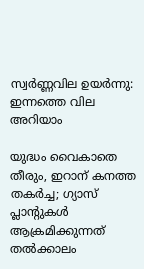സ്വർണ്ണവില ഉയർന്നു: ഇന്നത്തെ വില അറിയാം

യുദ്ധം വൈകാതെ തീരും, ഇറാന് കനത്ത തകർച്ച; ഗ്യാസ് പ്ലാന്റുകൾ ആക്രമിക്കുന്നത് തൽക്കാലം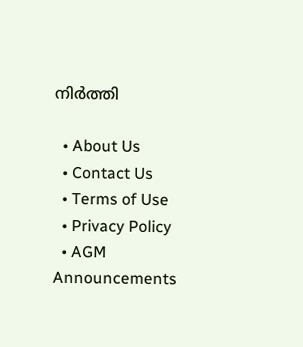നിർത്തി

  • About Us
  • Contact Us
  • Terms of Use
  • Privacy Policy
  • AGM Announcements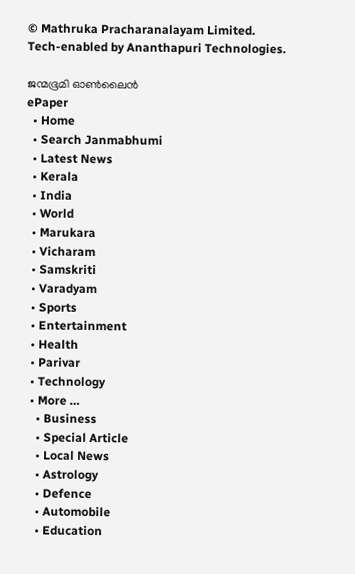© Mathruka Pracharanalayam Limited.
Tech-enabled by Ananthapuri Technologies.

ജന്മഭൂമി ഓണ്‍ലൈന്‍
ePaper
  • Home
  • Search Janmabhumi
  • Latest News
  • Kerala
  • India
  • World
  • Marukara
  • Vicharam
  • Samskriti
  • Varadyam
  • Sports
  • Entertainment
  • Health
  • Parivar
  • Technology
  • More …
    • Business
    • Special Article
    • Local News
    • Astrology
    • Defence
    • Automobile
    • Education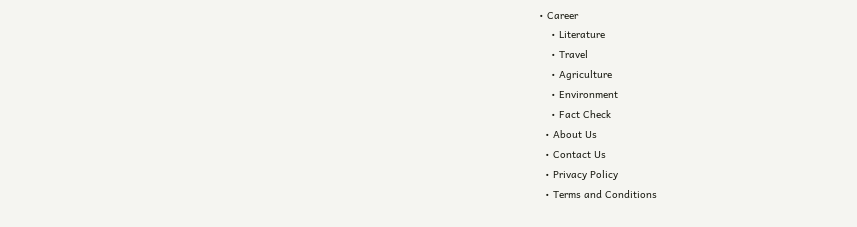• Career
    • Literature
    • Travel
    • Agriculture
    • Environment
    • Fact Check
  • About Us
  • Contact Us
  • Privacy Policy
  • Terms and Conditions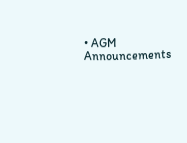• AGM Announcements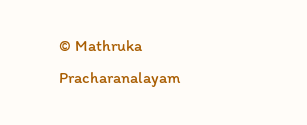© Mathruka Pracharanalayam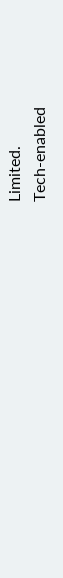Limited.
Tech-enabled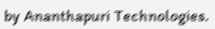by Ananthapuri Technologies.